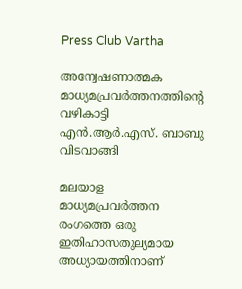Press Club Vartha

അന്വേഷണാത്മക മാധ്യമപ്രവർത്തനത്തിന്റെ വഴികാട്ടി എൻ.ആർ.എസ്. ബാബു വിടവാങ്ങി

മലയാള മാധ്യമപ്രവർത്തന രംഗത്തെ ഒരു ഇതിഹാസതുല്യമായ അധ്യായത്തിനാണ്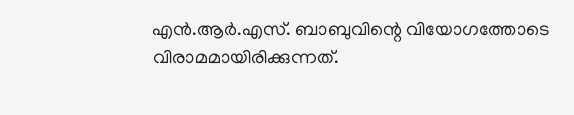എൻ.ആർ.എസ്. ബാബുവിന്റെ വിയോഗത്തോടെ വിരാമമായിരിക്കുന്നത്.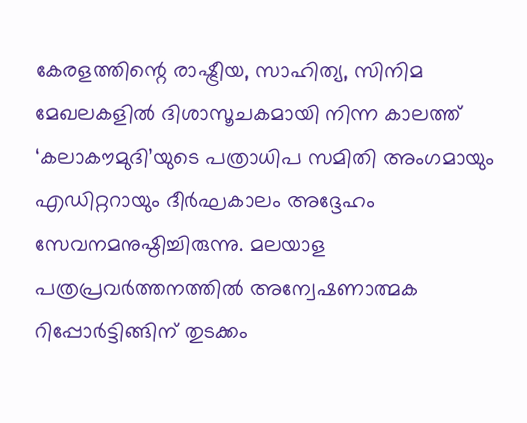കേരളത്തിന്റെ രാഷ്ട്രീയ, സാഹിത്യ, സിനിമ മേഖലകളിൽ ദിശാസൂചകമായി നിന്ന കാലത്ത് ‘കലാകൗമുദി’യുടെ പത്രാധിപ സമിതി അംഗമായും എഡിറ്ററായും ദീർഘകാലം അദ്ദേഹം സേവനമനുഷ്ഠിച്ചിരുന്നു. മലയാള പത്രപ്രവർത്തനത്തിൽ അന്വേഷണാത്മക റിപ്പോർട്ടിങ്ങിന് തുടക്കം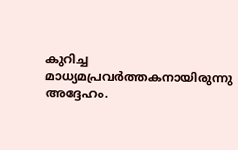കുറിച്ച മാധ്യമപ്രവർത്തകനായിരുന്നു അദ്ദേഹം.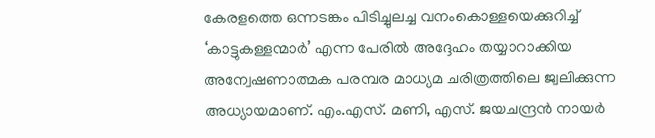കേരളത്തെ ഒന്നടങ്കം പിടിച്ചുലച്ച വനംകൊള്ളയെക്കുറിച്ച് ‘കാട്ടുകള്ളന്മാർ’ എന്ന പേരിൽ അദ്ദേഹം തയ്യാറാക്കിയ അന്വേഷണാത്മക പരമ്പര മാധ്യമ ചരിത്രത്തിലെ ജ്വലിക്കുന്ന അധ്യായമാണ്. എം.എസ്. മണി, എസ്. ജയചന്ദ്രൻ നായർ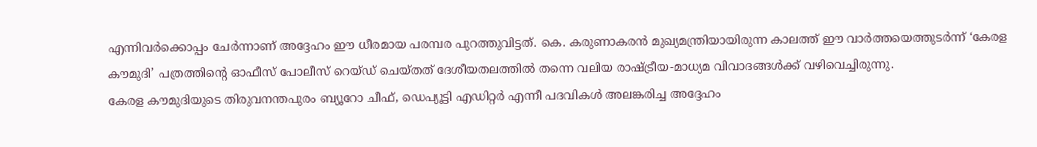എന്നിവർക്കൊപ്പം ചേർന്നാണ് അദ്ദേഹം ഈ ധീരമായ പരമ്പര പുറത്തുവിട്ടത്. കെ. കരുണാകരൻ മുഖ്യമന്ത്രിയായിരുന്ന കാലത്ത് ഈ വാർത്തയെത്തുടർന്ന് ‘കേരള കൗമുദി’ പത്രത്തിന്റെ ഓഫീസ് പോലീസ് റെയ്ഡ് ചെയ്തത് ദേശീയതലത്തിൽ തന്നെ വലിയ രാഷ്ട്രീയ-മാധ്യമ വിവാദങ്ങൾക്ക് വഴിവെച്ചിരുന്നു.
കേരള കൗമുദിയുടെ തിരുവനന്തപുരം ബ്യൂറോ ചീഫ്, ഡെപ്യൂട്ടി എഡിറ്റർ എന്നീ പദവികൾ അലങ്കരിച്ച അദ്ദേഹം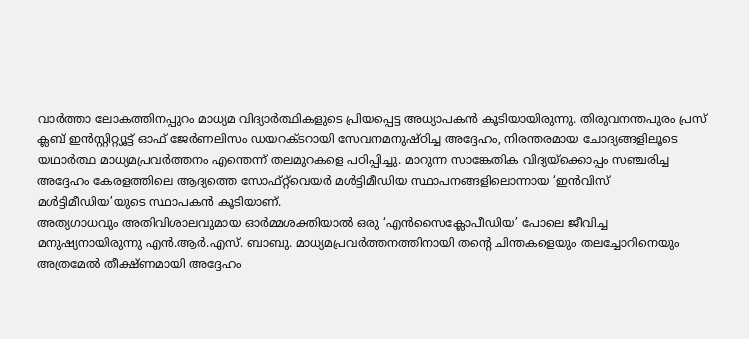വാർത്താ ലോകത്തിനപ്പുറം മാധ്യമ വിദ്യാർത്ഥികളുടെ പ്രിയപ്പെട്ട അധ്യാപകൻ കൂടിയായിരുന്നു. തിരുവനന്തപുരം പ്രസ് ക്ലബ് ഇൻസ്റ്റിറ്റ്യൂട്ട് ഓഫ് ജേർണലിസം ഡയറക്ടറായി സേവനമനുഷ്ഠിച്ച അദ്ദേഹം, നിരന്തരമായ ചോദ്യങ്ങളിലൂടെ യഥാർത്ഥ മാധ്യമപ്രവർത്തനം എന്തെന്ന് തലമുറകളെ പഠിപ്പിച്ചു. മാറുന്ന സാങ്കേതിക വിദ്യയ്ക്കൊപ്പം സഞ്ചരിച്ച അദ്ദേഹം കേരളത്തിലെ ആദ്യത്തെ സോഫ്റ്റ്‌വെയർ മൾട്ടിമീഡിയ സ്ഥാപനങ്ങളിലൊന്നായ ‘ഇൻവിസ് മൾട്ടിമീഡിയ’യുടെ സ്ഥാപകൻ കൂടിയാണ്.
അത്യഗാധവും അതിവിശാലവുമായ ഓർമ്മശക്തിയാൽ ഒരു ‘എൻസൈക്ലോപീഡിയ’ പോലെ ജീവിച്ച മനുഷ്യനായിരുന്നു എൻ.ആർ.എസ്. ബാബു. മാധ്യമപ്രവർത്തനത്തിനായി തന്റെ ചിന്തകളെയും തലച്ചോറിനെയും അത്രമേൽ തീക്ഷ്ണമായി അദ്ദേഹം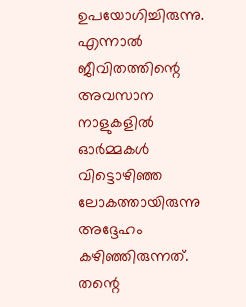ഉപയോഗിച്ചിരുന്നു. എന്നാൽ ജീവിതത്തിന്റെ അവസാന നാളുകളിൽ ഓർമ്മകൾ വിട്ടൊഴിഞ്ഞ ലോകത്തായിരുന്നു അദ്ദേഹം കഴിഞ്ഞിരുന്നത്. തന്റെ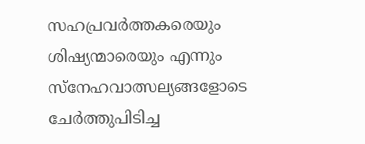സഹപ്രവർത്തകരെയും ശിഷ്യന്മാരെയും എന്നും സ്നേഹവാത്സല്യങ്ങളോടെ ചേർത്തുപിടിച്ച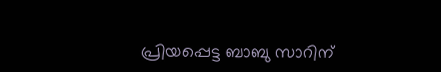പ്രിയപ്പെട്ട ബാബു സാറിന്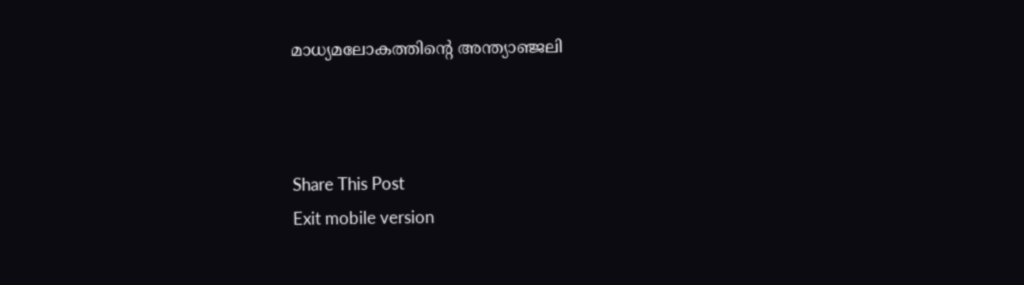മാധ്യമലോകത്തിന്റെ അന്ത്യാ‌ഞ്ജലി



Share This Post
Exit mobile version